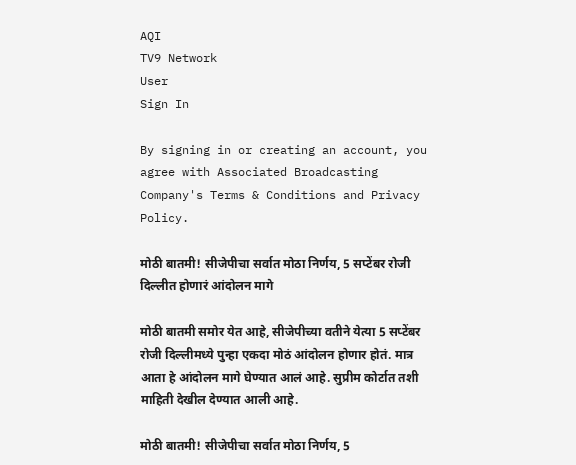AQI
TV9 Network
User
Sign In

By signing in or creating an account, you agree with Associated Broadcasting Company's Terms & Conditions and Privacy Policy.

मोठी बातमी! सीजेपीचा सर्वात मोठा निर्णय, 5 सप्टेंबर रोजी दिल्लीत होणारं आंदोलन मागे

मोठी बातमी समोर येत आहे, सीजेपीच्या वतीने येत्या 5 सप्टेंबर रोजी दिल्लीमध्ये पुन्हा एकदा मोठं आंदोलन होणार होतं. मात्र आता हे आंदोलन मागे घेण्यात आलं आहे. सुप्रीम कोर्टात तशी माहिती देखील देण्यात आली आहे.

मोठी बातमी! सीजेपीचा सर्वात मोठा निर्णय, 5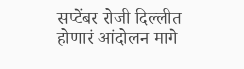सप्टेंबर रोजी दिल्लीत होणारं आंदोलन मागे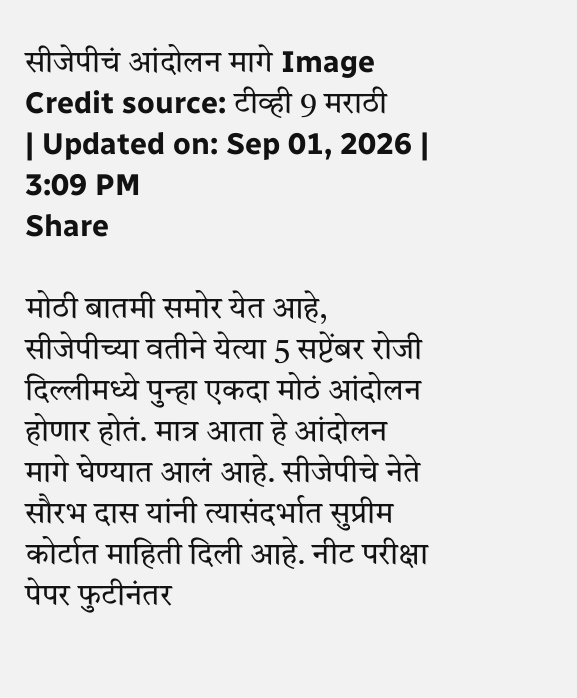सीजेपीचं आंदोलन मागे Image Credit source: टीव्ही 9 मराठी
| Updated on: Sep 01, 2026 | 3:09 PM
Share

मोठी बातमी समोर येत आहे, सीजेपीच्या वतीने येत्या 5 सप्टेंबर रोजी दिल्लीमध्ये पुन्हा एकदा मोठं आंदोलन होणार होतं. मात्र आता हे आंदोलन मागे घेण्यात आलं आहे. सीजेपीचे नेते सौरभ दास यांनी त्यासंदर्भात सुप्रीम कोर्टात माहिती दिली आहे. नीट परीक्षा पेपर फुटीनंतर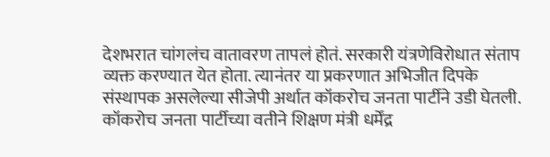देशभरात चांगलंच वातावरण तापलं होतं. सरकारी यंत्रणेविरोधात संताप व्यक्त करण्यात येत होता. त्यानंतर या प्रकरणात अभिजीत दिपके संस्थापक असलेल्या सीजेपी अर्थात कॉकरोच जनता पार्टीने उडी घेतली. कॉकरोच जनता पार्टीच्या वतीने शिक्षण मंत्री धर्मेंद्र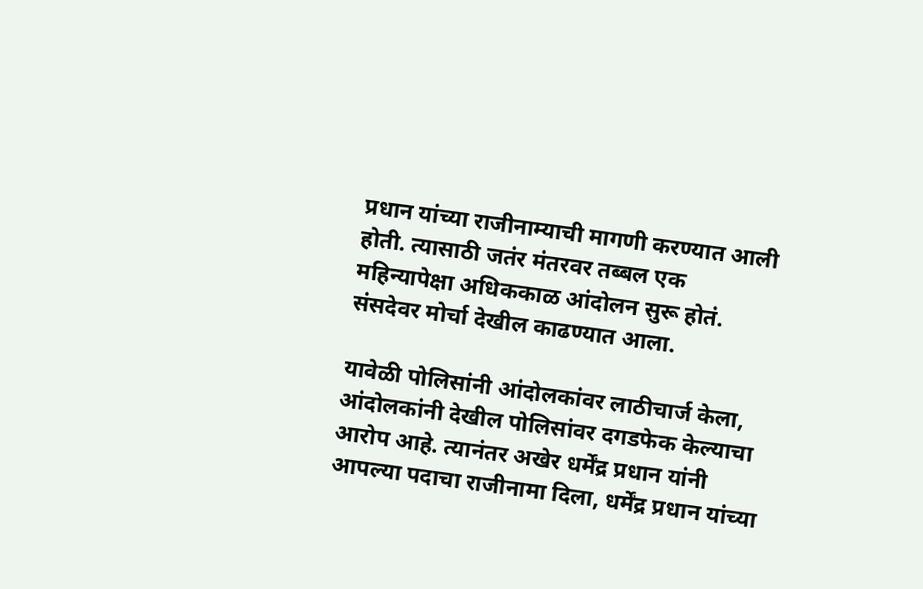प्रधान यांच्या राजीनाम्याची मागणी करण्यात आली होती. त्यासाठी जतंर मंतरवर तब्बल एक महिन्यापेक्षा अधिककाळ आंदोलन सुरू होतं. संसदेवर मोर्चा देखील काढण्यात आला.

यावेळी पोलिसांनी आंदोलकांवर लाठीचार्ज केला, आंदोलकांनी देखील पोलिसांवर दगडफेक केल्याचा आरोप आहे. त्यानंतर अखेर धर्मेंद्र प्रधान यांनी आपल्या पदाचा राजीनामा दिला, धर्मेंद्र प्रधान यांच्या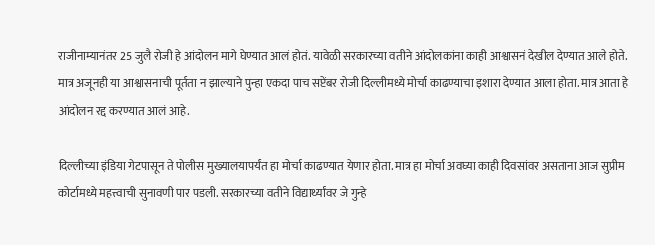राजीनाम्यानंतर 25 जुलै रोजी हे आंदोलन मागे घेण्यात आलं होतं. यावेळी सरकारच्या वतीने आंदोलकांना काही आश्वासनं देखील देण्यात आले होते.  मात्र अजूनही या आश्वासनाची पूर्तता न झाल्याने पुन्हा एकदा पाच सप्टेंबर रोजी दिल्लीमध्ये मोर्चा काढण्याचा इशारा देण्यात आला होता. मात्र आता हे आंदोलन रद्द करण्यात आलं आहे.

दिल्लीच्या इंडिया गेटपासून ते पोलीस मुख्यालयापर्यंत हा मोर्चा काढण्यात येणार होता. मात्र हा मोर्चा अवघ्या काही दिवसांवर असताना आज सुप्रीम कोर्टामध्ये महत्त्वाची सुनावणी पार पडली. सरकारच्या वतीने विद्यार्थ्यांवर जे गुन्हे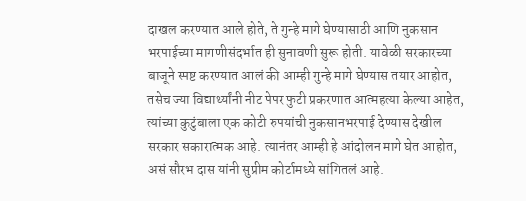दाखल करण्यात आले होते, ते गुन्हे मागे घेण्यासाठी आणि नुकसान भरपाईच्या मागणीसंदर्भात ही सुनावणी सुरू होती. यावेळी सरकारच्या बाजूने स्पष्ट करण्यात आलं की आम्ही गुन्हे मागे घेण्यास तयार आहोत, तसेच ज्या विद्यार्थ्यांनी नीट पेपर फुटी प्रकरणात आत्महत्या केल्या आहेत, त्यांच्या कुटुंबाला एक कोटी रुपयांची नुकसानभरपाई देण्यास देखील सरकार सकारात्मक आहे. त्यानंतर आम्ही हे आंदोलन मागे घेत आहोत, असं सौरभ दास यांनी सुप्रीम कोर्टामध्ये सांगितलं आहे.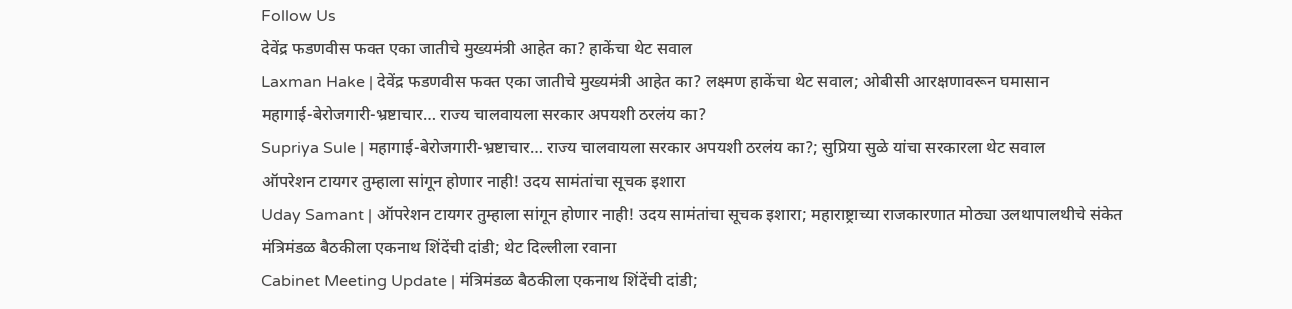Follow Us
देवेंद्र फडणवीस फक्त एका जातीचे मुख्यमंत्री आहेत का? हाकेंचा थेट सवाल
Laxman Hake | देवेंद्र फडणवीस फक्त एका जातीचे मुख्यमंत्री आहेत का? लक्ष्मण हाकेंचा थेट सवाल; ओबीसी आरक्षणावरून घमासान
महागाई-बेरोजगारी-भ्रष्टाचार… राज्य चालवायला सरकार अपयशी ठरलंय का?
Supriya Sule | महागाई-बेरोजगारी-भ्रष्टाचार… राज्य चालवायला सरकार अपयशी ठरलंय का?; सुप्रिया सुळे यांचा सरकारला थेट सवाल
ऑपरेशन टायगर तुम्हाला सांगून होणार नाही! उदय सामंतांचा सूचक इशारा
Uday Samant | ऑपरेशन टायगर तुम्हाला सांगून होणार नाही! उदय सामंतांचा सूचक इशारा; महाराष्ट्राच्या राजकारणात मोठ्या उलथापालथीचे संकेत
मंत्रिमंडळ बैठकीला एकनाथ शिंदेंची दांडी; थेट दिल्लीला रवाना
Cabinet Meeting Update | मंत्रिमंडळ बैठकीला एकनाथ शिंदेंची दांडी;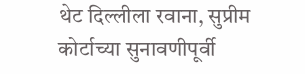थेट दिल्लीला रवाना, सुप्रीम कोर्टाच्या सुनावणीपूर्वी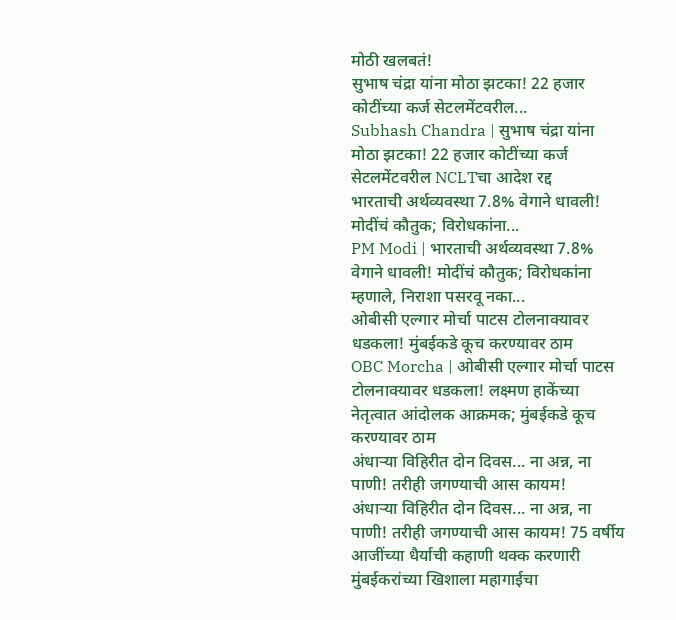मोठी खलबतं!
सुभाष चंद्रा यांना मोठा झटका! 22 हजार कोटींच्या कर्ज सेटलमेंटवरील...
Subhash Chandra | सुभाष चंद्रा यांना मोठा झटका! 22 हजार कोटींच्या कर्ज सेटलमेंटवरील NCLTचा आदेश रद्द
भारताची अर्थव्यवस्था 7.8% वेगाने धावली! मोदींचं कौतुक; विरोधकांना...
PM Modi | भारताची अर्थव्यवस्था 7.8% वेगाने धावली! मोदींचं कौतुक; विरोधकांना म्हणाले, निराशा पसरवू नका...
ओबीसी एल्गार मोर्चा पाटस टोलनाक्यावर धडकला! मुंबईकडे कूच करण्यावर ठाम
OBC Morcha | ओबीसी एल्गार मोर्चा पाटस टोलनाक्यावर धडकला! लक्ष्मण हाकेंच्या नेतृत्वात आंदोलक आक्रमक; मुंबईकडे कूच करण्यावर ठाम
अंधाऱ्या विहिरीत दोन दिवस... ना अन्न, ना पाणी! तरीही जगण्याची आस कायम!
अंधाऱ्या विहिरीत दोन दिवस... ना अन्न, ना पाणी! तरीही जगण्याची आस कायम! 75 वर्षीय आजींच्या धैर्याची कहाणी थक्क करणारी
मुंबईकरांच्या खिशाला महागाईचा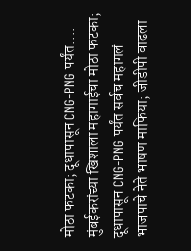मोठा फटका; दूधापासून CNG-PNG पर्यंत....
मुंबईकरांच्या खिशाला महागाईचा मोठा फटका; दूधापासून CNG-PNG पर्यंत सर्वच महागलं
भाजपाचे नेते भाषण माफिया; जीडीपी वाढला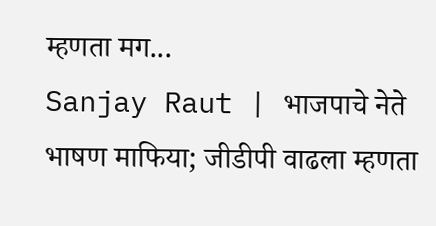म्हणता मग...
Sanjay Raut | भाजपाचे नेते भाषण माफिया; जीडीपी वाढला म्हणता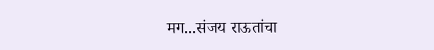मग...संजय राऊतांचा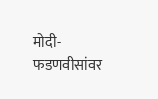मोदी-फडणवीसांवर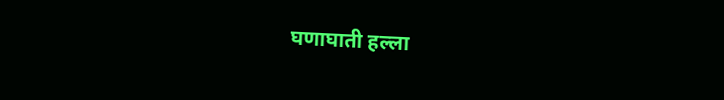घणाघाती हल्ला